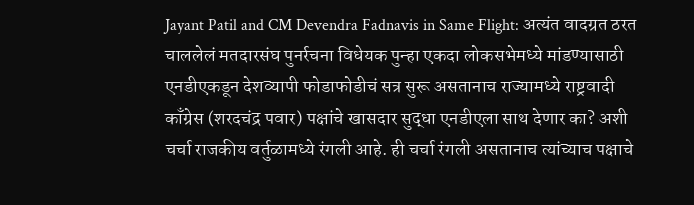Jayant Patil and CM Devendra Fadnavis in Same Flight: अत्यंत वादग्रत ठरत चाललेलं मतदारसंघ पुनर्रचना विधेयक पुन्हा एकदा लोकसभेमध्ये मांडण्यासाठी  एनडीएकडून देशव्यापी फोडाफोडीचं सत्र सुरू असतानाच राज्यामध्ये राष्ट्रवादी काँग्रेस (शरदचंद्र पवार) पक्षांचे खासदार सुद्धा एनडीएला साथ देणार का? अशी चर्चा राजकीय वर्तुळामध्ये रंगली आहे. ही चर्चा रंगली असतानाच त्यांच्याच पक्षाचे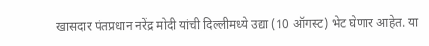खासदार पंतप्रधान नरेंद्र मोदी यांची दिल्लीमध्ये उद्या (10 ऑगस्ट) भेट घेणार आहेत. या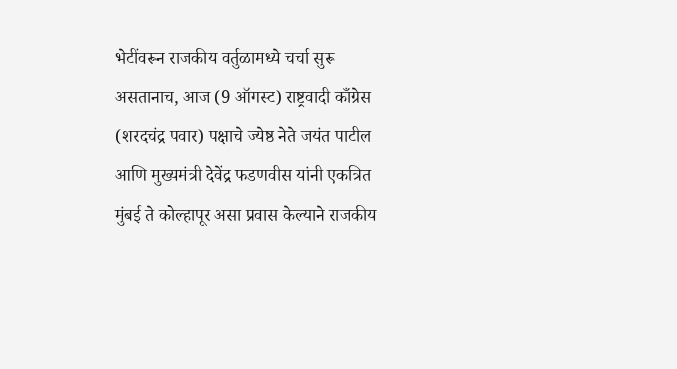भेटींवरून राजकीय वर्तुळामध्ये चर्चा सुरू असतानाच, आज (9 ऑगस्ट) राष्ट्रवादी काँग्रेस (शरदचंद्र पवार) पक्षाचे ज्येष्ठ नेते जयंत पाटील आणि मुख्यमंत्री देवेंद्र फडणवीस यांनी एकत्रित मुंबई ते कोल्हापूर असा प्रवास केल्याने राजकीय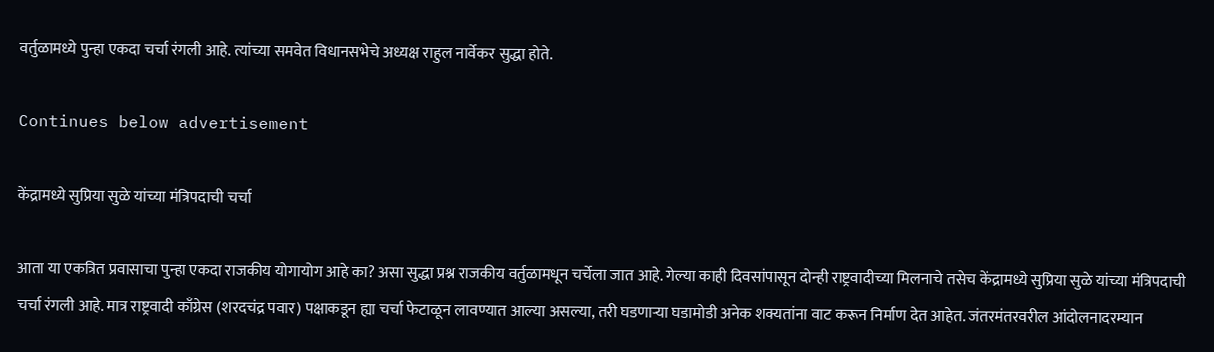वर्तुळामध्ये पुन्हा एकदा चर्चा रंगली आहे. त्यांच्या समवेत विधानसभेचे अध्यक्ष राहुल नार्वेकर सुद्धा होते.

Continues below advertisement

केंद्रामध्ये सुप्रिया सुळे यांच्या मंत्रिपदाची चर्चा

आता या एकत्रित प्रवासाचा पुन्हा एकदा राजकीय योगायोग आहे का? असा सुद्धा प्रश्न राजकीय वर्तुळामधून चर्चेला जात आहे. गेल्या काही दिवसांपासून दोन्ही राष्ट्रवादीच्या मिलनाचे तसेच केंद्रामध्ये सुप्रिया सुळे यांच्या मंत्रिपदाची चर्चा रंगली आहे. मात्र राष्ट्रवादी काँग्रेस (शरदचंद्र पवार) पक्षाकडून ह्या चर्चा फेटाळून लावण्यात आल्या असल्या, तरी घडणाऱ्या घडामोडी अनेक शक्यतांना वाट करून निर्माण देत आहेत. जंतरमंतरवरील आंदोलनादरम्यान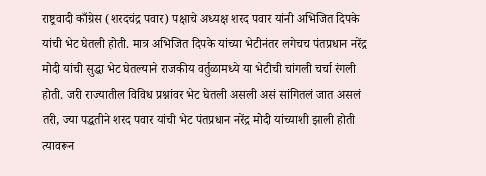राष्ट्रवादी काँग्रेस (शरदचंद्र पवार) पक्षाचे अध्यक्ष शरद पवार यांनी अभिजित दिपके यांची भेट घेतली होती. मात्र अभिजित दिपके यांच्या भेटीनंतर लगेचच पंतप्रधान नरेंद्र मोदी यांची सुद्धा भेट घेतल्याने राजकीय वर्तुळामध्ये या भेटीची चांगली चर्चा रंगली होती. जरी राज्यातील विविध प्रश्नांवर भेट घेतली असली असं सांगितलं जात असलं तरी, ज्या पद्धतीने शरद पवार यांची भेट पंतप्रधान नरेंद्र मोदी यांच्याशी झाली होती त्यावरून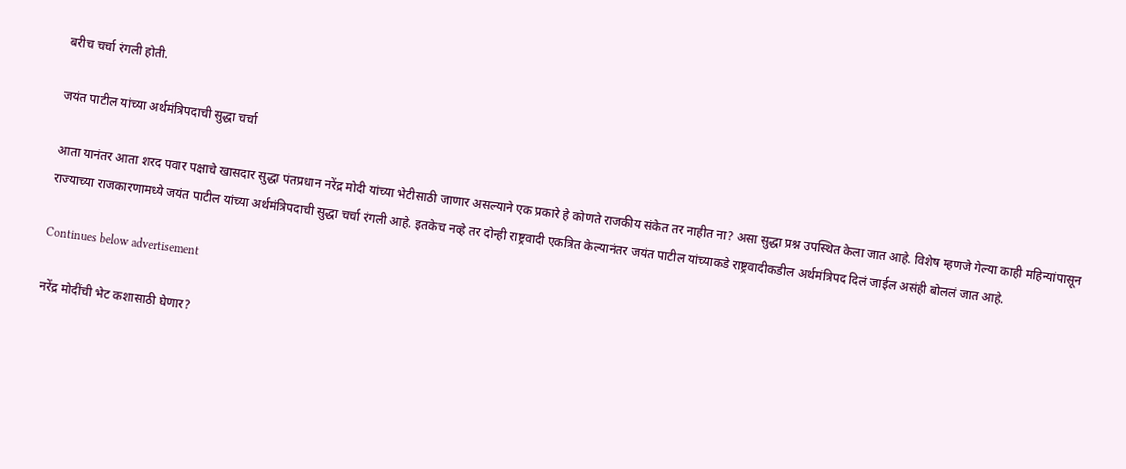बरीच चर्चा रंगली होती.

जयंत पाटील यांच्या अर्थमंत्रिपदाची सुद्धा चर्चा

आता यानंतर आता शरद पवार पक्षाचे खासदार सुद्धा पंतप्रधान नरेंद्र मोदी यांच्या भेटीसाठी जाणार असल्याने एक प्रकारे हे कोणते राजकीय संकेत तर नाहीत ना? असा सुद्धा प्रश्न उपस्थित केला जात आहे. विशेष म्हणजे गेल्या काही महिन्यांपासून राज्याच्या राजकारणामध्ये जयंत पाटील यांच्या अर्थमंत्रिपदाची सुद्धा चर्चा रंगली आहे. इतकेच नव्हे तर दोन्ही राष्ट्रवादी एकत्रित केल्यानंतर जयंत पाटील यांच्याकडे राष्ट्रवादीकडील अर्थमंत्रिपद दिलं जाईल असंही बोललं जात आहे.

Continues below advertisement

नरेंद्र मोदींची भेट कशासाठी घेणार?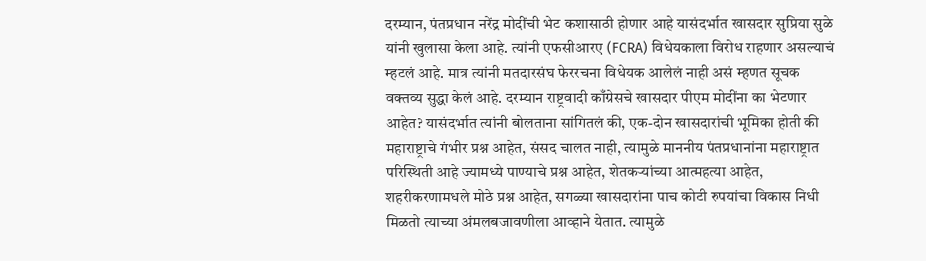दरम्यान, पंतप्रधान नरेंद्र मोदींची भेट कशासाठी होणार आहे यासंदर्भात खासदार सुप्रिया सुळे यांनी खुलासा केला आहे. त्यांनी एफसीआरए (FCRA) विधेयकाला विरोध राहणार असल्याचं म्हटलं आहे. मात्र त्यांनी मतदारसंघ फेररचना विधेयक आलेलं नाही असं म्हणत सूचक वक्तव्य सुद्धा केलं आहे. दरम्यान राष्ट्रवादी काँग्रेसचे खासदार पीएम मोदींना का भेटणार आहेत? यासंदर्भात त्यांनी बोलताना सांगितलं की, एक-दोन खासदारांची भूमिका होती की महाराष्ट्राचे गंभीर प्रश्न आहेत, संसद चालत नाही, त्यामुळे माननीय पंतप्रधानांना महाराष्ट्रात परिस्थिती आहे ज्यामध्ये पाण्याचे प्रश्न आहेत, शेतकऱ्यांच्या आत्महत्या आहेत, शहरीकरणामधले मोठे प्रश्न आहेत, सगळ्या खासदारांना पाच कोटी रुपयांचा विकास निधी मिळतो त्याच्या अंमलबजावणीला आव्हाने येतात. त्यामुळे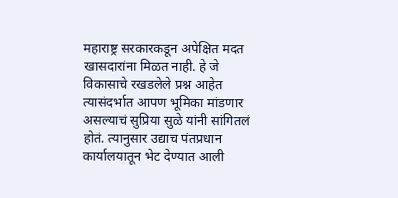महाराष्ट्र सरकारकडून अपेक्षित मदत खासदारांना मिळत नाही. हे जे विकासाचे रखडलेले प्रश्न आहेत त्यासंदर्भात आपण भूमिका मांडणार असल्याचं सुप्रिया सुळे यांनी सांगितलं होतं. त्यानुसार उद्याच पंतप्रधान कार्यालयातून भेट देण्यात आली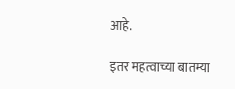आहे.

इतर महत्वाच्या बातम्या